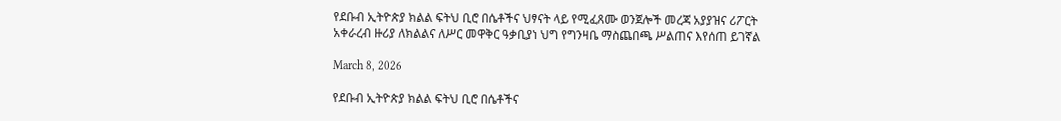የደቡብ ኢትዮጵያ ክልል ፍትህ ቢሮ በሴቶችና ህፃናት ላይ የሚፈጸሙ ወንጀሎች መረጃ አያያዝና ሪፖርት አቀራረብ ዙሪያ ለክልልና ለሥር መዋቅር ዓቃቢያነ ህግ የግንዛቤ ማስጨበጫ ሥልጠና እየሰጠ ይገኛል

March 8, 2026

የደቡብ ኢትዮጵያ ክልል ፍትህ ቢሮ በሴቶችና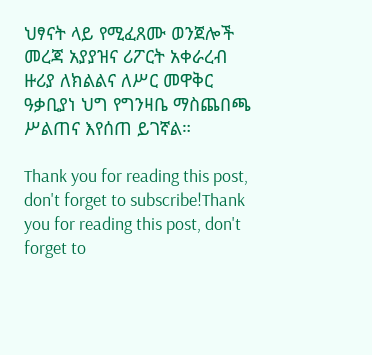ህፃናት ላይ የሚፈጸሙ ወንጀሎች መረጃ አያያዝና ሪፖርት አቀራረብ ዙሪያ ለክልልና ለሥር መዋቅር ዓቃቢያነ ህግ የግንዛቤ ማስጨበጫ ሥልጠና እየሰጠ ይገኛል።

Thank you for reading this post, don't forget to subscribe!Thank you for reading this post, don't forget to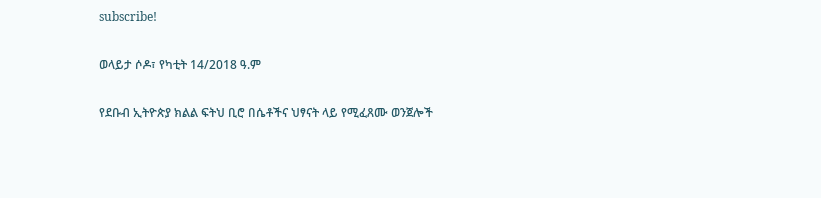subscribe!

ወላይታ ሶዶ፣ የካቲት 14/2018 ዓ.ም

የደቡብ ኢትዮጵያ ክልል ፍትህ ቢሮ በሴቶችና ህፃናት ላይ የሚፈጸሙ ወንጀሎች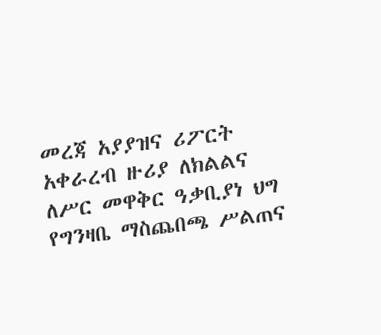መረጃ አያያዝና ሪፖርት አቀራረብ ዙሪያ ለክልልና ለሥር መዋቅር ዓቃቢያነ ህግ የግንዛቤ ማስጨበጫ ሥልጠና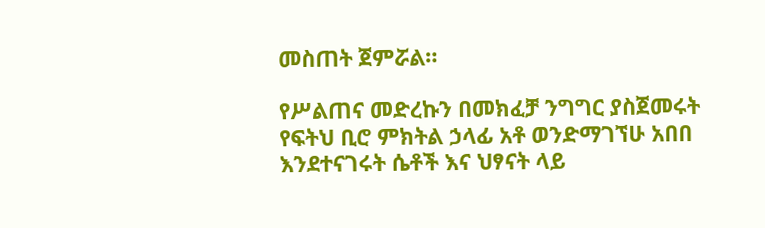መስጠት ጀምሯል።

የሥልጠና መድረኩን በመክፈቻ ንግግር ያስጀመሩት የፍትህ ቢሮ ምክትል ኃላፊ አቶ ወንድማገኘሁ አበበ እንደተናገሩት ሴቶች እና ህፃናት ላይ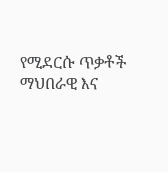የሚደርሱ ጥቃቶች ማህበራዊ እና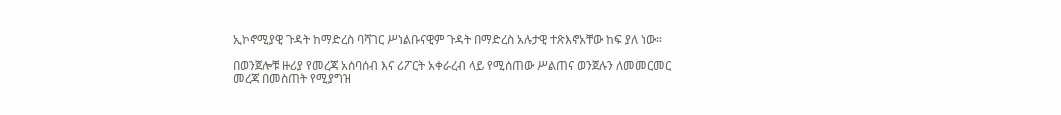ኢኮኖሚያዊ ጉዳት ከማድረስ ባሻገር ሥነልቡናዊም ጉዳት በማድረስ አሉታዊ ተጽእኖአቸው ከፍ ያለ ነው።

በወንጀሎቹ ዙሪያ የመረጃ አሰባሰብ እና ሪፖርት አቀራረብ ላይ የሚሰጠው ሥልጠና ወንጀሉን ለመመርመር መረጃ በመስጠት የሚያግዝ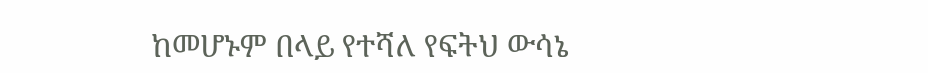ከመሆኑም በላይ የተሻለ የፍትህ ውሳኔ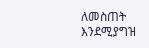ለመስጠት እንደሚያግዝ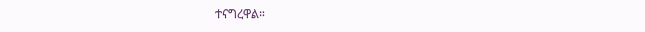ተናግረዋል።